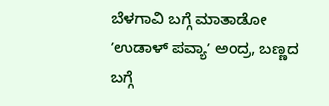ಬೆಳಗಾವಿ ಬಗ್ಗೆ ಮಾತಾಡೋ ʼಉಡಾಳ್ ಪವ್ಯಾʼ ಅಂದ್ರ, ಬಣ್ಣದ ಬಗ್ಗೆ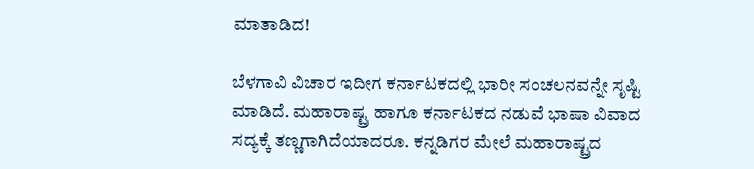ಮಾತಾಡಿದ!

ಬೆಳಗಾವಿ ವಿಚಾರ ಇದೀಗ ಕರ್ನಾಟಕದಲ್ಲಿ ಭಾರೀ ಸಂಚಲನವನ್ನೇ ಸೃಷ್ಟಿ ಮಾಡಿದೆ. ಮಹಾರಾಷ್ಟ್ರ ಹಾಗೂ ಕರ್ನಾಟಕದ ನಡುವೆ ಭಾಷಾ ವಿವಾದ ಸದ್ಯಕ್ಕೆ ತಣ್ಣಗಾಗಿದೆಯಾದರೂ. ಕನ್ನಡಿಗರ ಮೇಲೆ ಮಹಾರಾಷ್ಟ್ರದ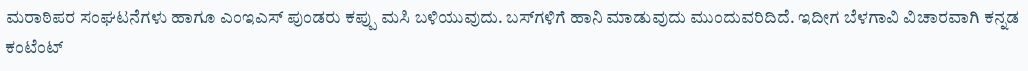ಮರಾಠಿಪರ ಸಂಘಟನೆಗಳು ಹಾಗೂ ಎಂಇಎಸ್ ಪುಂಡರು ಕಪ್ಪು ಮಸಿ ಬಳಿಯುವುದು. ಬಸ್‌ಗಳಿಗೆ ಹಾನಿ ಮಾಡುವುದು ಮುಂದುವರಿದಿದೆ. ಇದೀಗ ಬೆಳಗಾವಿ ವಿಚಾರವಾಗಿ ಕನ್ನಡ ಕಂಟೆಂಟ್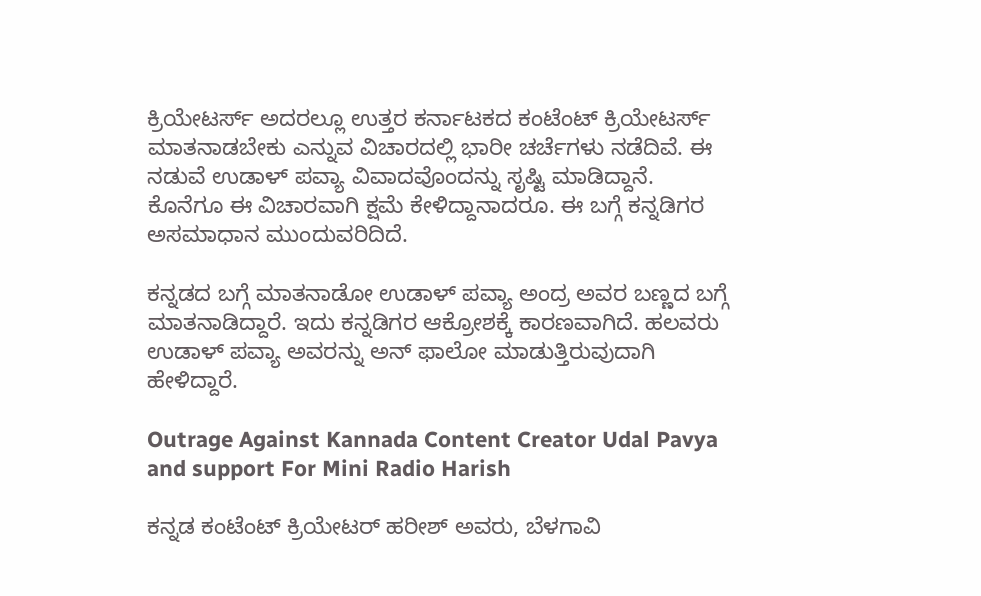ಕ್ರಿಯೇಟರ್ಸ್ ಅದರಲ್ಲೂ ಉತ್ತರ ಕರ್ನಾಟಕದ ಕಂಟೆಂಟ್‌ ಕ್ರಿಯೇಟರ್ಸ್‌ ಮಾತನಾಡಬೇಕು ಎನ್ನುವ ವಿಚಾರದಲ್ಲಿ ಭಾರೀ ಚರ್ಚೆಗಳು ನಡೆದಿವೆ. ಈ ನಡುವೆ ಉಡಾಳ್ ಪವ್ಯಾ ವಿವಾದವೊಂದನ್ನು ಸೃಷ್ಟಿ ಮಾಡಿದ್ದಾನೆ. ಕೊನೆಗೂ ಈ ವಿಚಾರವಾಗಿ ಕ್ಷಮೆ ಕೇಳಿದ್ದಾನಾದರೂ. ಈ ಬಗ್ಗೆ ಕನ್ನಡಿಗರ ಅಸಮಾಧಾನ ಮುಂದುವರಿದಿದೆ.

ಕನ್ನಡದ ಬಗ್ಗೆ ಮಾತನಾಡೋ ಉಡಾಳ್ ಪವ್ಯಾ ಅಂದ್ರ ಅವರ ಬಣ್ಣದ ಬಗ್ಗೆ ಮಾತನಾಡಿದ್ದಾರೆ. ಇದು ಕನ್ನಡಿಗರ ಆಕ್ರೋಶಕ್ಕೆ ಕಾರಣವಾಗಿದೆ. ಹಲವರು ಉಡಾಳ್‌ ಪವ್ಯಾ ಅವರನ್ನು ಅನ್‌ ಫಾಲೋ ಮಾಡುತ್ತಿರುವುದಾಗಿ ಹೇಳಿದ್ದಾರೆ.

Outrage Against Kannada Content Creator Udal Pavya and support For Mini Radio Harish

ಕನ್ನಡ ಕಂಟೆಂಟ್ ಕ್ರಿಯೇಟರ್‌ ಹರೀಶ್‌ ಅವರು, ಬೆಳಗಾವಿ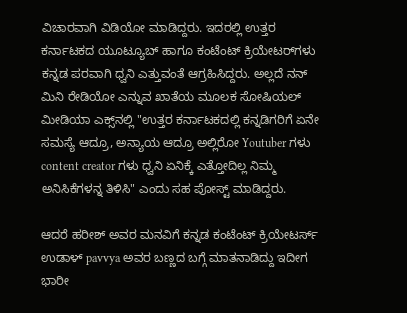ವಿಚಾರವಾಗಿ ವಿಡಿಯೋ ಮಾಡಿದ್ದರು. ಇದರಲ್ಲಿ ಉತ್ತರ ಕರ್ನಾಟಕದ ಯೂಟ್ಯೂಬ್ ಹಾಗೂ ಕಂಟೆಂಟ್‌ ಕ್ರಿಯೇಟರ್‌ಗಳು ಕನ್ನಡ ಪರವಾಗಿ ಧ್ವನಿ ಎತ್ತುವಂತೆ ಆಗ್ರಹಿಸಿದ್ದರು. ಅಲ್ಲದೆ ನನ್‌ ಮಿನಿ ರೇಡಿಯೋ ಎನ್ನುವ ಖಾತೆಯ ಮೂಲಕ ಸೋಷಿಯಲ್‌ ಮೀಡಿಯಾ ಎಕ್ಸ್‌ನಲ್ಲಿ "ಉತ್ತರ ಕರ್ನಾಟಕದಲ್ಲಿ ಕನ್ನಡಿಗರಿಗೆ ಏನೇ ಸಮಸ್ಯೆ ಆದ್ರೂ, ಅನ್ಯಾಯ ಆದ್ರೂ ಅಲ್ಲಿರೋ Youtuber ಗಳು content creator ಗಳು ಧ್ವನಿ ಏನಿಕ್ಕೆ ಎತ್ತೋದಿಲ್ಲ ನಿಮ್ಮ ಅನಿಸಿಕೆಗಳನ್ನ ತಿಳಿಸಿ" ಎಂದು ಸಹ ಪೋಸ್ಟ್‌ ಮಾಡಿದ್ದರು.

ಆದರೆ ಹರೀಶ್‌ ಅವರ ಮನವಿಗೆ ಕನ್ನಡ ಕಂಟೆಂಟ್‌ ಕ್ರಿಯೇಟರ್ಸ್‌ ಉಡಾಳ್ pavvya ಅವರ ಬಣ್ಣದ ಬಗ್ಗೆ ಮಾತನಾಡಿದ್ದು ಇದೀಗ ಭಾರೀ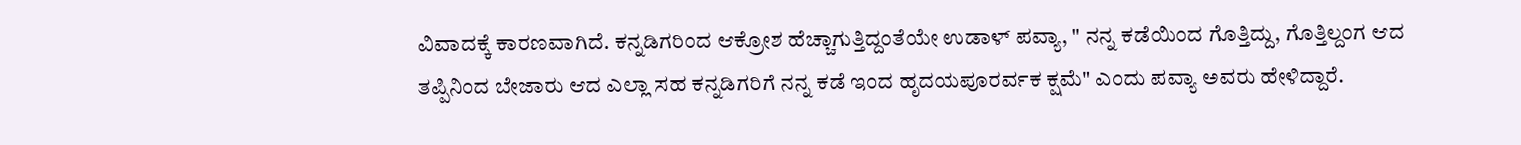ವಿವಾದಕ್ಕೆ ಕಾರಣವಾಗಿದೆ. ಕನ್ನಡಿಗರಿಂದ ಆಕ್ರೋಶ ಹೆಚ್ಚಾಗುತ್ತಿದ್ದಂತೆಯೇ ಉಡಾಳ್‌ ಪವ್ಯಾ, " ನನ್ನ ಕಡೆಯಿಂದ ಗೊತ್ತಿದ್ದು, ಗೊತ್ತಿಲ್ದಂಗ ಆದ ತಪ್ಪಿನಿಂದ ಬೇಜಾರು ಆದ ಎಲ್ಲಾ ಸಹ ಕನ್ನಡಿಗರಿಗೆ ನನ್ನ ಕಡೆ ಇಂದ ಹೃದಯಪೂರರ್ವಕ ಕ್ಷಮೆ" ಎಂದು ಪವ್ಯಾ ಅವರು ಹೇಳಿದ್ದಾರೆ.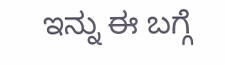ಇನ್ನು ಈ ಬಗ್ಗೆ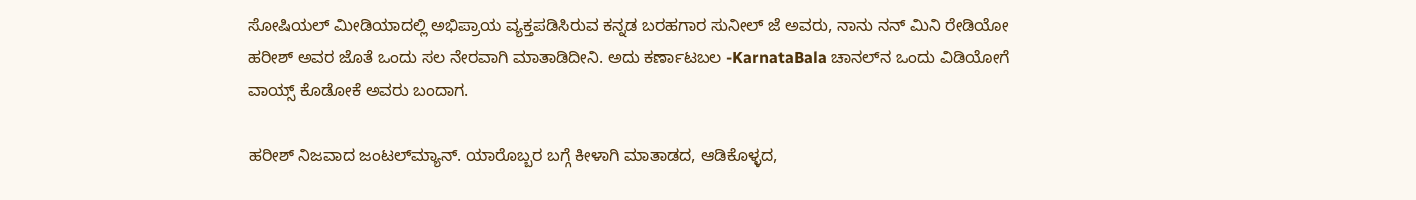ಸೋಷಿಯಲ್‌ ಮೀಡಿಯಾದಲ್ಲಿ ಅಭಿಪ್ರಾಯ ವ್ಯಕ್ತಪಡಿಸಿರುವ ಕನ್ನಡ ಬರಹಗಾರ ಸುನೀಲ್‌ ಜೆ ಅವರು, ನಾನು ನನ್ ಮಿನಿ ರೇಡಿಯೋ ಹರೀಶ್ ಅವರ ಜೊತೆ ಒಂದು ಸಲ ನೇರವಾಗಿ ಮಾತಾಡಿದೀನಿ. ಅದು ಕರ್ಣಾಟಬಲ -KarnataBala ಚಾನಲ್‌ನ ಒಂದು ವಿಡಿಯೋಗೆ ವಾಯ್ಸ್ ಕೊಡೋಕೆ ಅವರು ಬಂದಾಗ.

ಹರೀಶ್ ನಿಜವಾದ ಜಂಟಲ್‌ಮ್ಯಾನ್. ಯಾರೊಬ್ಬರ ಬಗ್ಗೆ ಕೀಳಾಗಿ ಮಾತಾಡದ, ಆಡಿಕೊಳ್ಳದ,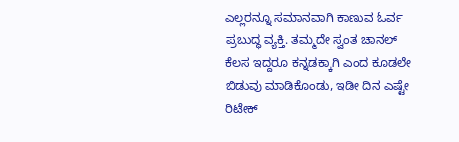ಎಲ್ಲರನ್ನೂ ಸಮಾನವಾಗಿ ಕಾಣುವ ಓರ್ವ ಪ್ರಬುದ್ಧ ವ್ಯಕ್ತಿ. ತಮ್ಮದೇ ಸ್ವಂತ ಚಾನಲ್‌ ಕೆಲಸ ಇದ್ದರೂ ಕನ್ನಡಕ್ಕಾಗಿ ಎಂದ ಕೂಡಲೇ ಬಿಡುವು ಮಾಡಿಕೊಂಡು, ಇಡೀ ದಿನ ಎಷ್ಟೇ ರಿಟೇಕ್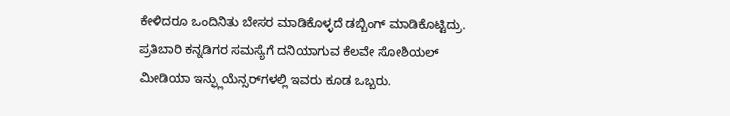ಕೇಳಿದರೂ ಒಂದಿನಿತು ಬೇಸರ ಮಾಡಿಕೊಳ್ಳದೆ ಡಬ್ಬಿಂಗ್ ಮಾಡಿಕೊಟ್ಟಿದ್ರು. ಪ್ರತಿಬಾರಿ ಕನ್ನಡಿಗರ ಸಮಸ್ಯೆಗೆ ದನಿಯಾಗುವ ಕೆಲವೇ ಸೋಶಿಯಲ್ ಮೀಡಿಯಾ ಇನ್ಫ್ಲುಯೆನ್ಸರ್‌ಗಳಲ್ಲಿ ಇವರು ಕೂಡ ಒಬ್ಬರು.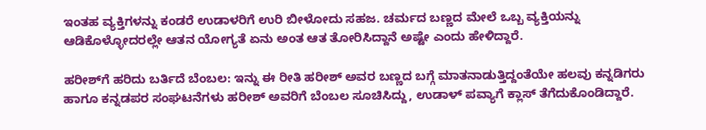ಇಂತಹ ವ್ಯಕ್ತಿಗಳನ್ನು ಕಂಡರೆ ಉಡಾಳರಿಗೆ ಉರಿ ಬೀಳೋದು ಸಹಜ. ಚರ್ಮದ ಬಣ್ಣದ ಮೇಲೆ ಒಬ್ಬ ವ್ಯಕ್ತಿಯನ್ನು ಆಡಿಕೊಳ್ಳೋದರಲ್ಲೇ ಆತನ ಯೋಗ್ಯತೆ ಏನು ಅಂತ ಆತ ತೋರಿಸಿದ್ದಾನೆ ಅಷ್ಟೇ ಎಂದು ಹೇಳಿದ್ದಾರೆ.

ಹರೀಶ್‌ಗೆ ಹರಿದು ಬರ್ತಿದೆ ಬೆಂಬಲ: ಇನ್ನು ಈ ರೀತಿ ಹರೀಶ್‌ ಅವರ ಬಣ್ಣದ ಬಗ್ಗೆ ಮಾತನಾಡುತ್ತಿದ್ದಂತೆಯೇ ಹಲವು ಕನ್ನಡಿಗರು ಹಾಗೂ ಕನ್ನಡಪರ ಸಂಘಟನೆಗಳು ಹರೀಶ್‌ ಅವರಿಗೆ ಬೆಂಬಲ ಸೂಚಿಸಿದ್ದು, ಉಡಾಳ್‌ ಪವ್ಯಾಗೆ ಕ್ಲಾಸ್‌ ತೆಗೆದುಕೊಂಡಿದ್ದಾರೆ.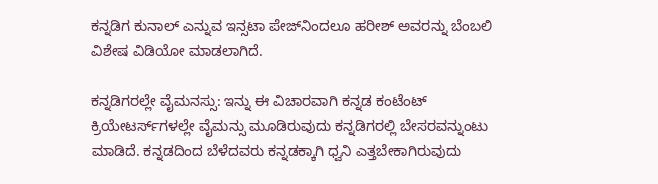ಕನ್ನಡಿಗ ಕುನಾಲ್‌ ಎನ್ನುವ ಇನ್ಸಟಾ ಪೇಜ್‌ನಿಂದಲೂ ಹರೀಶ್‌ ಅವರನ್ನು ಬೆಂಬಲಿ ವಿಶೇಷ ವಿಡಿಯೋ ಮಾಡಲಾಗಿದೆ.

ಕನ್ನಡಿಗರಲ್ಲೇ ವೈಮನಸ್ಸು: ಇನ್ನು ಈ ವಿಚಾರವಾಗಿ ಕನ್ನಡ ಕಂಟೆಂಟ್‌ ಕ್ರಿಯೇಟರ್ಸ್‌ಗಳಲ್ಲೇ ವೈಮನ್ಸು ಮೂಡಿರುವುದು ಕನ್ನಡಿಗರಲ್ಲಿ ಬೇಸರವನ್ನುಂಟು ಮಾಡಿದೆ. ಕನ್ನಡದಿಂದ ಬೆಳೆದವರು ಕನ್ನಡಕ್ಕಾಗಿ ಧ್ವನಿ ಎತ್ತಬೇಕಾಗಿರುವುದು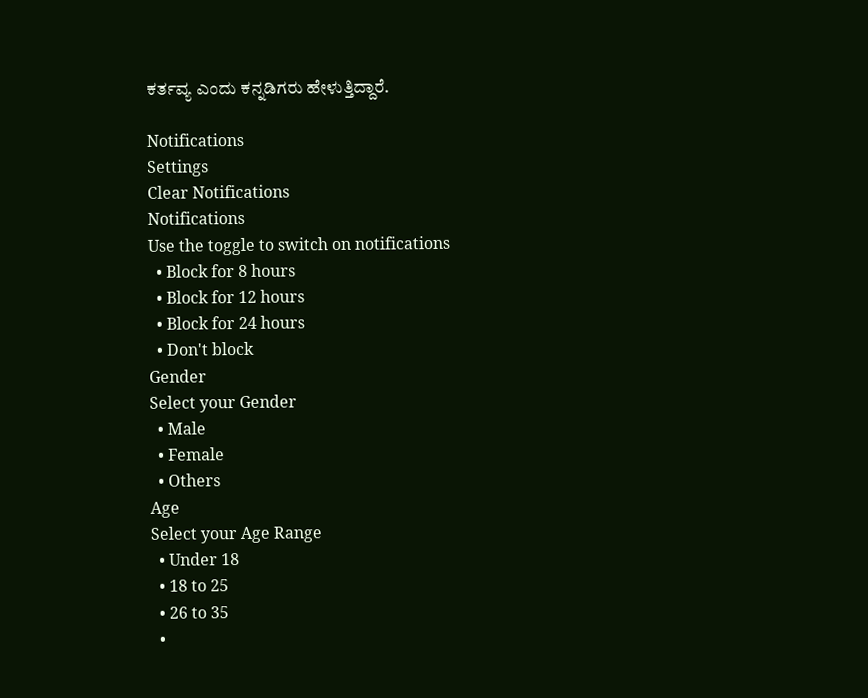ಕರ್ತವ್ಯ ಎಂದು ಕನ್ನಡಿಗರು ಹೇಳುತ್ತಿದ್ದಾರೆ.

Notifications
Settings
Clear Notifications
Notifications
Use the toggle to switch on notifications
  • Block for 8 hours
  • Block for 12 hours
  • Block for 24 hours
  • Don't block
Gender
Select your Gender
  • Male
  • Female
  • Others
Age
Select your Age Range
  • Under 18
  • 18 to 25
  • 26 to 35
  •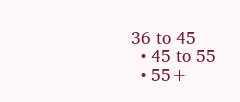36 to 45
  • 45 to 55
  • 55+